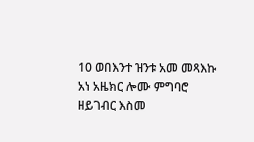10 ወበእንተ ዝንቱ አመ መጻእኩ አነ አዜክር ሎሙ ምግባሮ ዘይገብር እስመ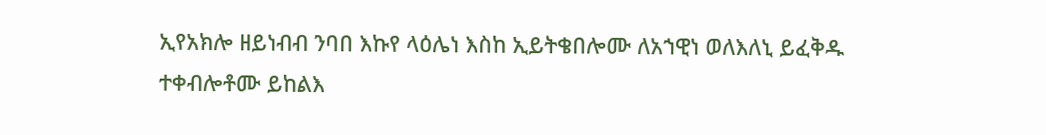ኢየአክሎ ዘይነብብ ንባበ እኩየ ላዕሌነ እስከ ኢይትቄበሎሙ ለአኀዊነ ወለእለኒ ይፈቅዱ ተቀብሎቶሙ ይከልእ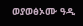ወያወፅኦሙ ዓዲ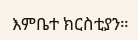እምቤተ ክርስቲያን።